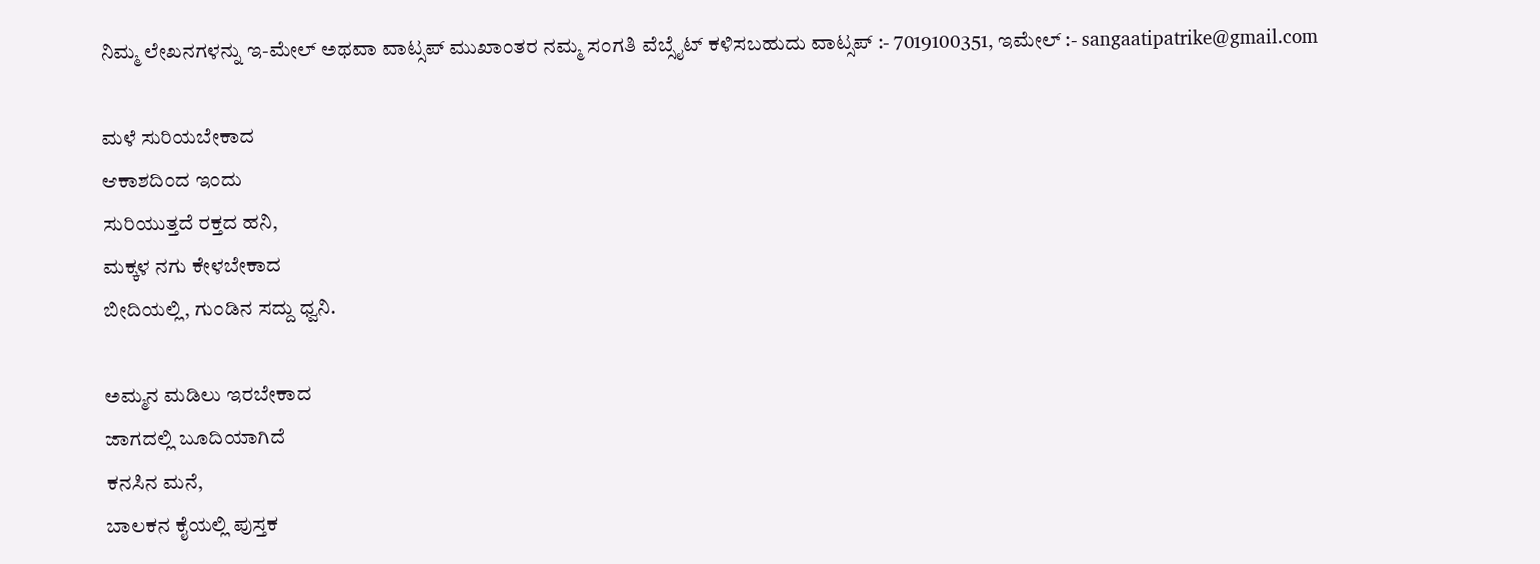ನಿಮ್ಮ ಲೇಖನಗಳನ್ನು ಇ-ಮೇಲ್ ಅಥವಾ ವಾಟ್ಸಪ್ ಮುಖಾಂತರ ನಮ್ಮ ಸಂಗತಿ ವೆಬ್ಸೈಟ್ ಕಳಿಸಬಹುದು ವಾಟ್ಸಪ್‌ :- 7019100351, ಇಮೇಲ್ :- sangaatipatrike@gmail.com

ಮಳೆ ಸುರಿಯಬೇಕಾದ
ಆಕಾಶದಿಂದ ಇಂದು
ಸುರಿಯುತ್ತದೆ ರಕ್ತದ ಹನಿ,
ಮಕ್ಕಳ ನಗು ಕೇಳಬೇಕಾದ
ಬೀದಿಯಲ್ಲಿ, ಗುಂಡಿನ ಸದ್ದು ಧ್ವನಿ.

ಅಮ್ಮನ ಮಡಿಲು ಇರಬೇಕಾದ
ಜಾಗದಲ್ಲಿ ಬೂದಿಯಾಗಿದೆ
ಕನಸಿನ ಮನೆ,
ಬಾಲಕನ ಕೈಯಲ್ಲಿ ಪುಸ್ತಕ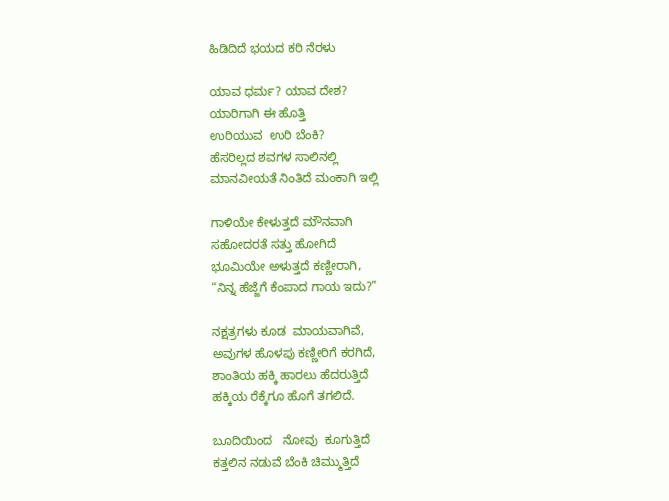ಹಿಡಿದಿದೆ ಭಯದ ಕರಿ ನೆರಳು

ಯಾವ ಧರ್ಮ? ಯಾವ ದೇಶ?
ಯಾರಿಗಾಗಿ ಈ ಹೊತ್ತಿ
ಉರಿಯುವ  ಉರಿ ಬೆಂಕಿ?
ಹೆಸರಿಲ್ಲದ ಶವಗಳ ಸಾಲಿನಲ್ಲಿ
ಮಾನವೀಯತೆ ನಿಂತಿದೆ ಮಂಕಾಗಿ ಇಲ್ಲಿ

ಗಾಳಿಯೇ ಕೇಳುತ್ತದೆ ಮೌನವಾಗಿ
ಸಹೋದರತೆ ಸತ್ತು ಹೋಗಿದೆ
ಭೂಮಿಯೇ ಅಳುತ್ತದೆ ಕಣ್ಣೀರಾಗಿ,
“ನಿನ್ನ ಹೆಜ್ಜೆಗೆ ಕೆಂಪಾದ ಗಾಯ ಇದು?”

ನಕ್ಷತ್ರಗಳು ಕೂಡ  ಮಾಯವಾಗಿವೆ,
ಅವುಗಳ ಹೊಳಪು ಕಣ್ಣೀರಿಗೆ ಕರಗಿದೆ,
ಶಾಂತಿಯ ಹಕ್ಕಿ ಹಾರಲು ಹೆದರುತ್ತಿದೆ
ಹಕ್ಕಿಯ ರೆಕ್ಕೆಗೂ ಹೊಗೆ ತಗಲಿದೆ.

ಬೂದಿಯಿಂದ   ನೋವು  ಕೂಗುತ್ತಿದೆ
ಕತ್ತಲಿನ ನಡುವೆ ಬೆಂಕಿ ಚಿಮ್ಮುತ್ತಿದೆ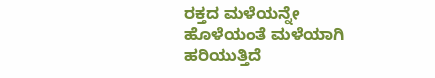ರಕ್ತದ ಮಳೆಯನ್ನೇ ಹೊಳೆಯಂತೆ ಮಳೆಯಾಗಿ ಹರಿಯುತ್ತಿದೆ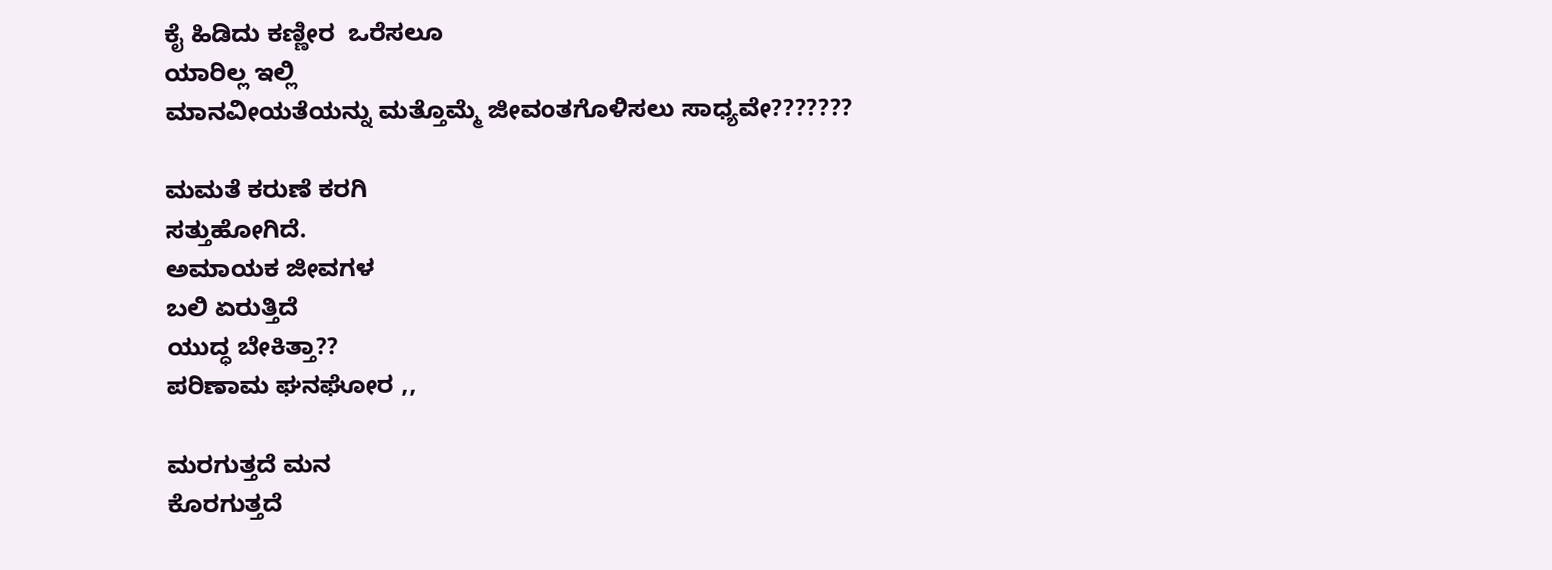ಕೈ ಹಿಡಿದು ಕಣ್ಣೀರ  ಒರೆಸಲೂ
ಯಾರಿಲ್ಲ ಇಲ್ಲಿ
ಮಾನವೀಯತೆಯನ್ನು ಮತ್ತೊಮ್ಮೆ ಜೀವಂತಗೊಳಿಸಲು ಸಾಧ್ಯವೇ???????

ಮಮತೆ ಕರುಣೆ ಕರಗಿ
ಸತ್ತುಹೋಗಿದೆ.
ಅಮಾಯಕ ಜೀವಗಳ
ಬಲಿ ಏರುತ್ತಿದೆ
ಯುದ್ಧ ಬೇಕಿತ್ತಾ??
ಪರಿಣಾಮ ಘನಘೋರ ,,

ಮರಗುತ್ತದೆ ಮನ
ಕೊರಗುತ್ತದೆ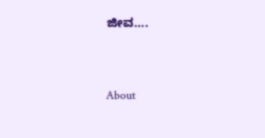ಜೀವ….


About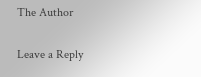The Author

Leave a Reply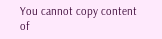You cannot copy content of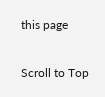this page

Scroll to Top